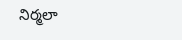నిర్మలా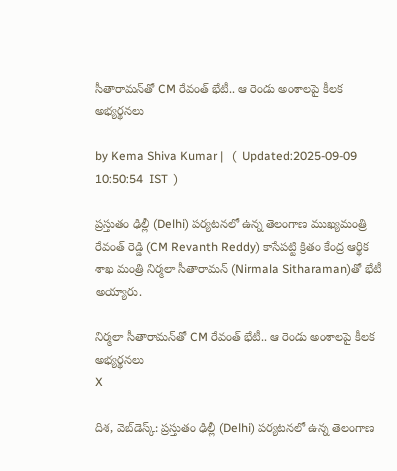సీతారామన్‌తో CM రేవంత్ భేటీ.. ఆ రెండు అంశాలపై కీలక అభ్యర్థనలు

by Kema Shiva Kumar |   (  Updated:2025-09-09 10:50:54  IST  )

ప్రస్తుతం ఢిల్లీ (Delhi) పర్యటనలో ఉన్న తెలంగాణ ముఖ్యమంత్రి రేవంత్ రెడ్డి (CM Revanth Reddy) కాసేపట్టి క్రితం కేంద్ర ఆర్థిక శాఖ మంత్రి నిర్మలా సీతారామన్‌ (Nirmala Sitharaman)తో భేటీ అయ్యారు.

నిర్మలా సీతారామన్‌తో CM రేవంత్ భేటీ.. ఆ రెండు అంశాలపై కీలక అభ్యర్థనలు
X

దిశ, వెబ్‌‌డెస్క్: ప్రస్తుతం ఢిల్లీ (Delhi) పర్యటనలో ఉన్న తెలంగాణ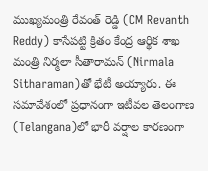ముఖ్యమంత్రి రేవంత్ రెడ్డి (CM Revanth Reddy) కాసేపట్టి క్రితం కేంద్ర ఆర్థిక శాఖ మంత్రి నిర్మలా సీతారామన్‌ (Nirmala Sitharaman)తో భేటీ అయ్యారు. ఈ సమావేశంలో ప్రధానంగా ఇటీవల తెలంగాణ (Telangana)లో భారీ వర్షాల కారణంగా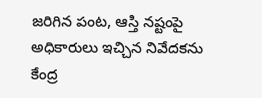జరిగిన పంట, ఆస్తి నష్టంపై అధికారులు ఇచ్చిన నివేదకను కేంద్ర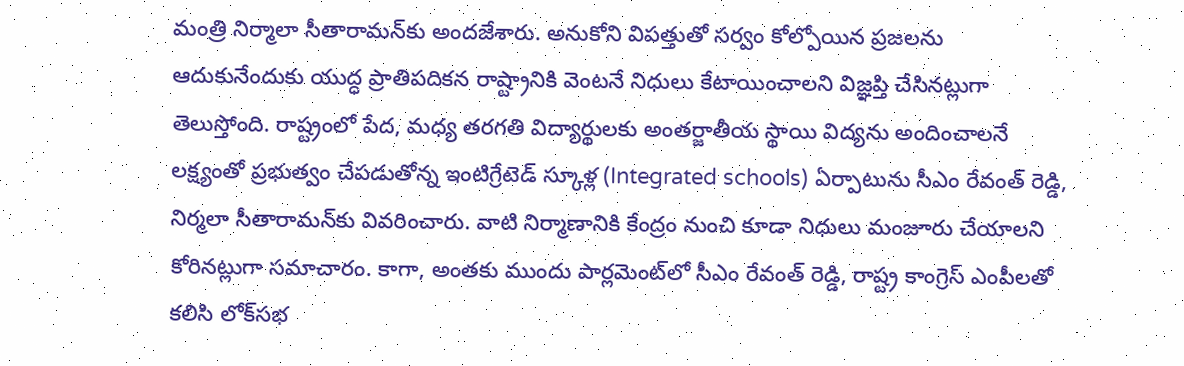మంత్రి నిర్మాలా సీతారామన్‌కు అందజేశారు. అనుకోని విపత్తుతో సర్వం కోల్పోయిన ప్రజలను ఆదుకునేందుకు యుద్ధ ప్రాతిపదికన రాష్ట్రానికి వెంటనే నిధులు కేటాయించాలని విజ్ఞప్తి చేసినట్లుగా తెలుస్తోంది. రాష్ట్రంలో పేద, మధ్య తరగతి విద్యార్థులకు అంతర్జాతీయ స్థాయి విద్యను అందించాలనే లక్ష్యంతో ప్రభుత్వం చేపడుతోన్న ఇంటిగ్రేటెడ్ స్కూళ్ల (Integrated schools) ఏర్పాటును సీఎం రేవంత్ రెడ్డి, నిర్మలా సీతారామన్‌కు వివరించారు. వాటి నిర్మాణానికి కేంద్రం నుంచి కూడా నిధులు మంజూరు చేయాలని కోరినట్లుగా సమాచారం. కాగా, అంతకు ముందు పార్లమెంట్‌లో సీఎం రేవంత్ రెడ్డి, రాష్ట్ర కాంగ్రెస్ ఎంపీలతో కలిసి లోక్‌సభ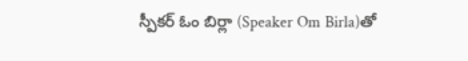స్పీకర్ ఓం బిర్లా (Speaker Om Birla)తో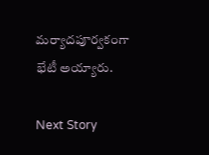మర్యాదపూర్వకంగా భేటీ అయ్యారు.

Next Story